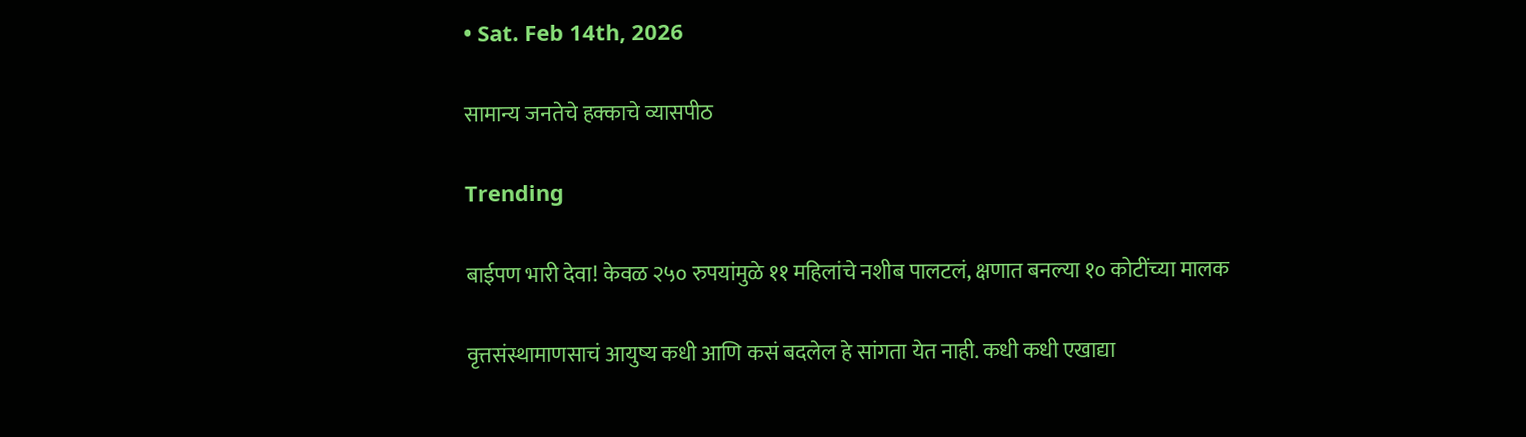• Sat. Feb 14th, 2026

सामान्य जनतेचे हक्काचे व्यासपीठ

Trending

बाईपण भारी देवा! केवळ २५० रुपयांमुळे ११ महिलांचे नशीब पालटलं, क्षणात बनल्या १० कोटींच्या मालक

वृत्तसंस्थामाणसाचं आयुष्य कधी आणि कसं बदलेल हे सांगता येत नाही. कधी कधी एखाद्या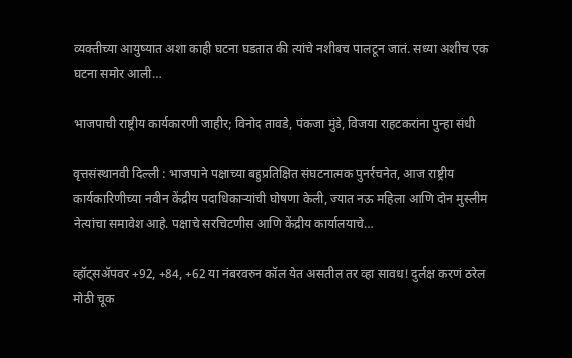व्यक्तीच्या आयुष्यात अशा काही घटना घडतात की त्यांचे नशीबच पालटून जातं. सध्या अशीच एक घटना समोर आली…

भाजपाची राष्ट्रीय कार्यकारणी जाहीर; विनोद तावडे, पंकजा मुंडे, विजया राहटकरांना पुन्हा संधी

वृत्तसंस्थानवी दिल्ली : भाजपाने पक्षाच्या बहुप्रतिक्षित संघटनात्मक पुनर्रचनेत, आज राष्ट्रीय कार्यकारिणीच्या नवीन केंद्रीय पदाधिकाऱ्यांची घोषणा केली, ज्यात नऊ महिला आणि दोन मुस्लीम नेत्यांचा समावेश आहे. पक्षाचे सरचिटणीस आणि केंद्रीय कार्यालयाचे…

व्हॉट्सअ‍ॅपवर +92, +84, +62 या नंबरवरुन कॉल येत असतील तर व्हा सावध! दुर्लक्ष करणं ठरेल मोठी चूक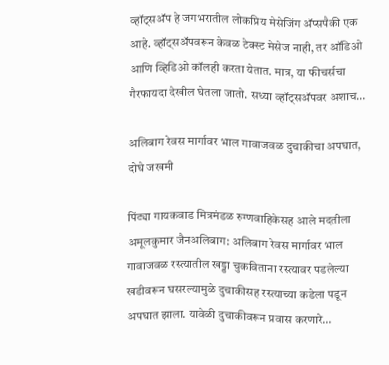व्हॉट्सअ‍ॅप हे जगभरातील लोकप्रिय मेसेजिंग अ‍ॅप्सपैकी एक आहे. व्हॉट्सअ‍ॅपवरून केवळ टेक्स्ट मेसेज नाही, तर ऑडिओ आणि व्हिडिओ कॉलही करता येतात. मात्र, या फीचर्सचा गैरफायदा देखील घेतला जातो. सध्या व्हॉट्सअ‍ॅपवर अशाच…

अलिबाग रेवस मार्गावर भाल गावाजवळ दुचाकीचा अपघात, दोघे जखमी

पिंट्या गायकवाड मित्रमंडळ रुग्णवाहिकेसह आले मदतीला अमूलकुमार जैनअलिबाग: अलिबाग रेवस मार्गावर भाल गावाजवळ रस्त्यातील खड्डा चुकविताना रस्त्यावर पडलेल्या खडीवरून घसरल्यामुळे दुचाकीसह रस्त्याच्या कडेला पडून अपघात झाला. यावेळी दुचाकीवरून प्रवास करणारे…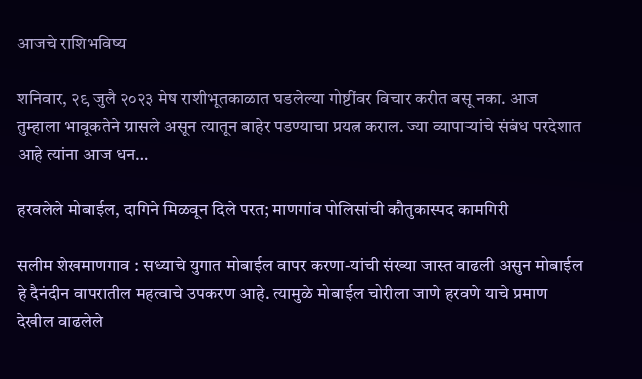आजचे राशिभविष्य

शनिवार, २९ जुलै २०२३ मेष राशीभूतकाळात घडलेल्या गोष्टींवर विचार करीत बसू नका. आज तुम्हाला भावूकतेने ग्रासले असून त्यातून बाहेर पडण्याचा प्रयत्न कराल. ज्या व्यापाऱ्यांचे संबंध परदेशात आहे त्यांना आज धन…

हरवलेले मोबाईल, दागिने मिळवून दिले परत; माणगांव पोलिसांची कौतुकास्पद कामगिरी

सलीम शेखमाणगाव : सध्याचे युगात मोबाईल वापर करणा-यांची संख्या जास्त वाढली असुन मोबाईल हे दैनंदीन वापरातील महत्वाचे उपकरण आहे. त्यामुळे मोबाईल चोरीला जाणे हरवणे याचे प्रमाण देखील वाढलेले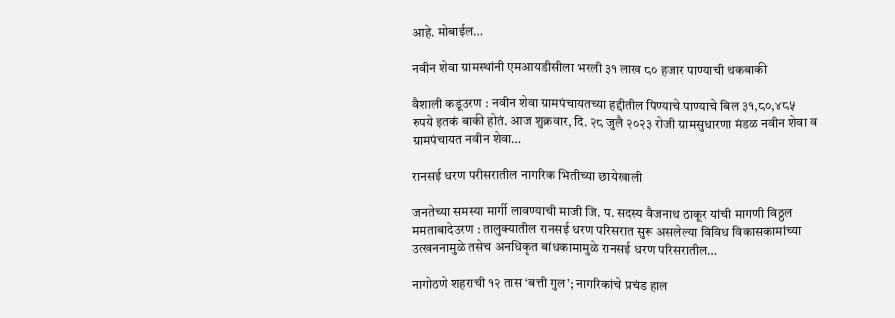आहे. मोबाईल…

नवीन शेवा ग्रामस्थांनी एमआयडीसीला भरली ३१ लाख ८० हजार पाण्याची थकबाकी

वैशाली कडूउरण : नवीन शेवा ग्रामपंचायतच्या हद्दीतील पिण्याचे पाण्याचे बिल ३१,८०,४८५ रुपये इतकं बाकी होतं. आज शुक्रवार, दि. २८ जुलै २०२३ रोजी ग्रामसुधारणा मंडळ नवीन शेवा व ग्रामपंचायत नवीन शेवा…

रानसई धरण परीसरातील नागरिक भितीच्या छायेखाली

जनतेच्या समस्या मार्गी लावण्याची माजी जि. प. सदस्य वैजनाथ ठाकूर यांची मागणी विठ्ठल ममताबादेउरण : तालुक्यातील रानसई धरण परिसरात सुरू असलेल्या विविध विकासकामांच्या उत्खननामुळे तसेच अनधिकृत बांधकामामुळे रानसई धरण परिसरातील…

नागोठणे शहराची १२ तास ‘बत्ती गुल’; नागरिकांचे प्रचंड हाल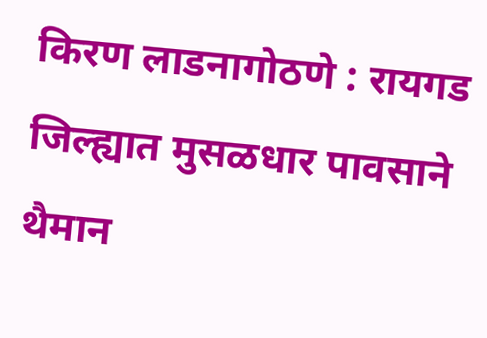किरण लाडनागोठणे : रायगड जिल्ह्यात मुसळधार पावसाने थैमान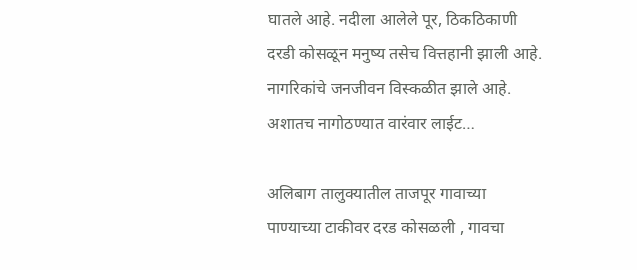घातले आहे. नदीला आलेले‌ पूर, ठिकठिकाणी दरडी कोसळून मनुष्य तसेच वित्तहानी झाली आहे. नागरिकांचे जनजीवन विस्कळीत झाले आहे. अशातच नागोठण्यात वारंवार लाईट…

अलिबाग तालुक्यातील ताजपूर गावाच्या पाण्याच्या टाकीवर दरड कोसळली , गावचा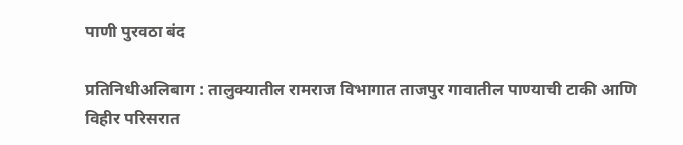पाणी पुरवठा बंद

प्रतिनिधीअलिबाग : तालुक्यातील रामराज विभागात ताजपुर गावातील पाण्याची टाकी आणि विहीर परिसरात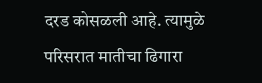दरड कोसळली आहे. त्यामुळे परिसरात मातीचा ढिगारा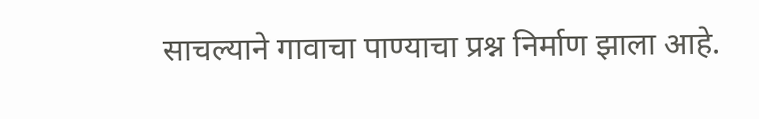साचल्याने गावाचा पाण्याचा प्रश्न निर्माण झाला आहे.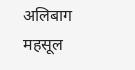अलिबाग महसूल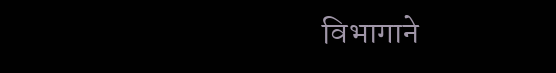विभागाने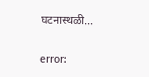घटनास्थळी…

error: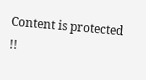Content is protected !!